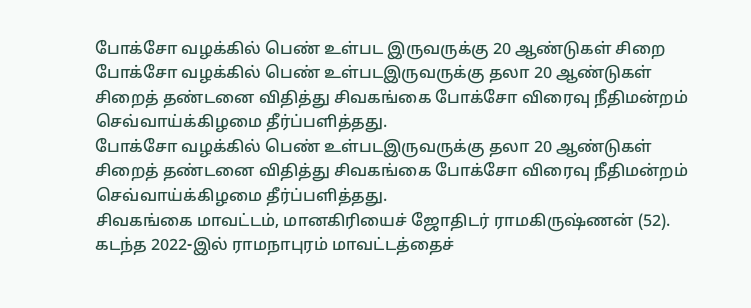போக்சோ வழக்கில் பெண் உள்பட இருவருக்கு 20 ஆண்டுகள் சிறை
போக்சோ வழக்கில் பெண் உள்படஇருவருக்கு தலா 20 ஆண்டுகள் சிறைத் தண்டனை விதித்து சிவகங்கை போக்சோ விரைவு நீதிமன்றம் செவ்வாய்க்கிழமை தீர்ப்பளித்தது.
போக்சோ வழக்கில் பெண் உள்படஇருவருக்கு தலா 20 ஆண்டுகள் சிறைத் தண்டனை விதித்து சிவகங்கை போக்சோ விரைவு நீதிமன்றம் செவ்வாய்க்கிழமை தீர்ப்பளித்தது.
சிவகங்கை மாவட்டம், மானகிரியைச் ஜோதிடர் ராமகிருஷ்ணன் (52).
கடந்த 2022-இல் ராமநாபுரம் மாவட்டத்தைச்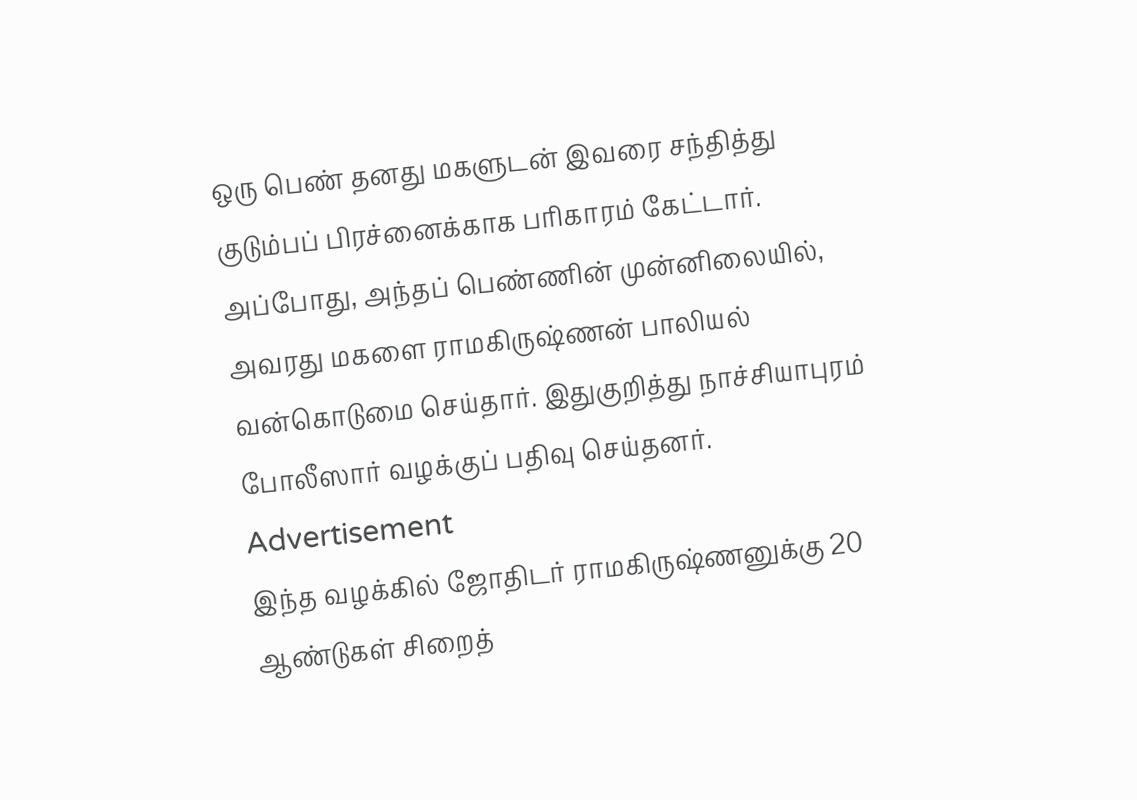ஒரு பெண் தனது மகளுடன் இவரை சந்தித்து குடும்பப் பிரச்னைக்காக பரிகாரம் கேட்டார். அப்போது, அந்தப் பெண்ணின் முன்னிலையில், அவரது மகளை ராமகிருஷ்ணன் பாலியல் வன்கொடுமை செய்தார். இதுகுறித்து நாச்சியாபுரம் போலீஸார் வழக்குப் பதிவு செய்தனர்.
Advertisement
இந்த வழக்கில் ஜோதிடர் ராமகிருஷ்ணனுக்கு 20 ஆண்டுகள் சிறைத்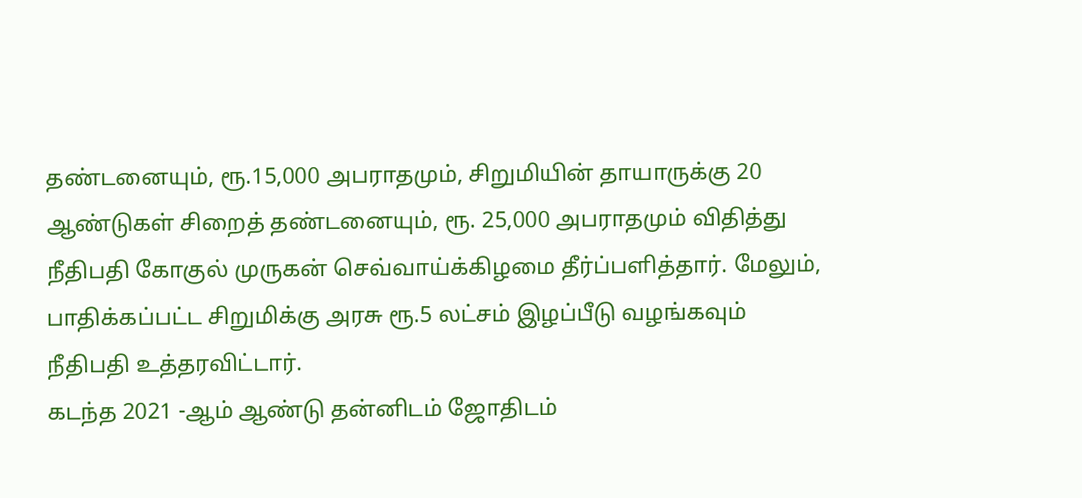தண்டனையும், ரூ.15,000 அபராதமும், சிறுமியின் தாயாருக்கு 20 ஆண்டுகள் சிறைத் தண்டனையும், ரூ. 25,000 அபராதமும் விதித்து நீதிபதி கோகுல் முருகன் செவ்வாய்க்கிழமை தீர்ப்பளித்தார். மேலும், பாதிக்கப்பட்ட சிறுமிக்கு அரசு ரூ.5 லட்சம் இழப்பீடு வழங்கவும் நீதிபதி உத்தரவிட்டார்.
கடந்த 2021 -ஆம் ஆண்டு தன்னிடம் ஜோதிடம்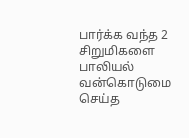பார்க்க வந்த 2 சிறுமிகளை பாலியல் வன்கொடுமை செய்த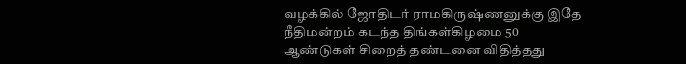வழக்கில் ஜோதிடர் ராமகிருஷ்ணனுக்கு இதே நீதிமன்றம் கடந்த திங்கள்கிழமை 50 ஆண்டுகள் சிறைத் தண்டனை விதித்தது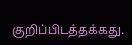குறிப்பிடத்தக்கது.